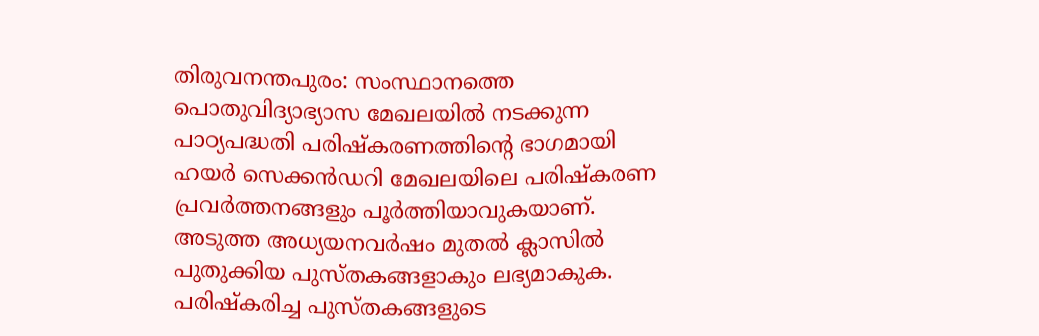തിരുവനന്തപുരം: സംസ്ഥാനത്തെ പൊതുവിദ്യാഭ്യാസ മേഖലയിൽ നടക്കുന്ന പാഠ്യപദ്ധതി പരിഷ്കരണത്തിന്റെ ഭാഗമായി ഹയർ സെക്കൻഡറി മേഖലയിലെ പരിഷ്കരണ പ്രവർത്തനങ്ങളും പൂർത്തിയാവുകയാണ്. അടുത്ത അധ്യയനവർഷം മുതൽ ക്ലാസിൽ പുതുക്കിയ പുസ്തകങ്ങളാകും ലഭ്യമാകുക. പരിഷ്കരിച്ച പുസ്തകങ്ങളുടെ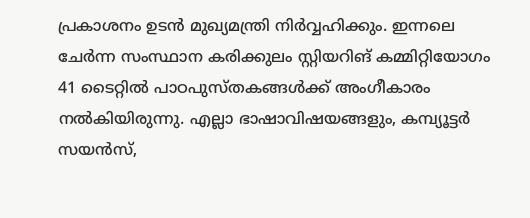പ്രകാശനം ഉടൻ മുഖ്യമന്ത്രി നിർവ്വഹിക്കും. ഇന്നലെ ചേർന്ന സംസ്ഥാന കരിക്കുലം സ്റ്റിയറിങ് കമ്മിറ്റിയോഗം 41 ടൈറ്റിൽ പാഠപുസ്തകങ്ങൾക്ക് അംഗീകാരം നൽകിയിരുന്നു. എല്ലാ ഭാഷാവിഷയങ്ങളും, കമ്പ്യൂട്ടർ സയൻസ്,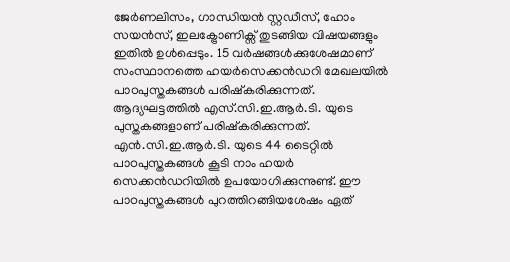ജേർണലിസം, ഗാന്ധിയൻ സ്റ്റഡീസ്, ഹോം സയൻസ്, ഇലക്ട്രോണിക്സ് തുടങ്ങിയ വിഷയങ്ങളും ഇതിൽ ഉൾപ്പെടും. 15 വർഷങ്ങൾക്കുശേഷമാണ് സംസ്ഥാനത്തെ ഹയർസെക്കൻഡറി മേഖലയിൽ പാഠപുസ്തകങ്ങൾ പരിഷ്കരിക്കുന്നത്. ആദ്യഘട്ടത്തിൽ എസ്.സി.ഇ.ആർ.ടി. യുടെ പുസ്തകങ്ങളാണ് പരിഷ്കരിക്കുന്നത്. എൻ.സി.ഇ.ആർ.ടി. യുടെ 44 ടൈറ്റിൽ പാഠപുസ്തകങ്ങൾ കൂടി നാം ഹയർ സെക്കൻഡറിയിൽ ഉപയോഗിക്കുന്നുണ്ട്. ഈ പാഠപുസ്തകങ്ങൾ പുറത്തിറങ്ങിയശേഷം ഏത്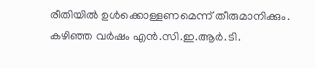രീതിയിൽ ഉൾക്കൊള്ളണമെന്ന് തീരുമാനിക്കും.
കഴിഞ്ഞ വർഷം എൻ.സി.ഇ.ആർ.ടി.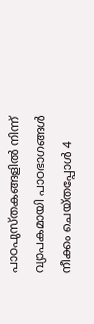പാഠപുസ്തകങ്ങളിൽ നിന്ന് വ്യാപകമായി പാഠഭാഗങ്ങൾ നീക്കം ചെയ്തപ്പോൾ 4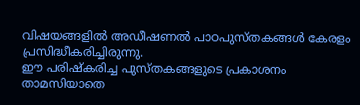വിഷയങ്ങളിൽ അഡീഷണൽ പാഠപുസ്തകങ്ങൾ കേരളം പ്രസിദ്ധീകരിച്ചിരുന്നു.
ഈ പരിഷ്കരിച്ച പുസ്തകങ്ങളുടെ പ്രകാശനം താമസിയാതെ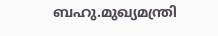ബഹു.മുഖ്യമന്ത്രി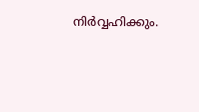നിർവ്വഹിക്കും.